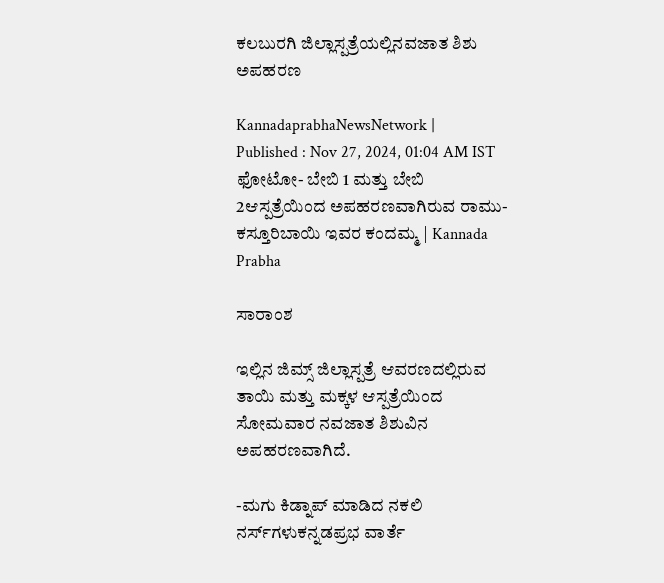ಕಲಬುರಗಿ ಜಿಲ್ಲಾಸ್ಪತ್ರೆಯಲ್ಲಿನವಜಾತ ಶಿಶು ಅಪಹರಣ

KannadaprabhaNewsNetwork |
Published : Nov 27, 2024, 01:04 AM IST
ಫೋಟೋ- ಬೇಬಿ 1 ಮತ್ತು ಬೇಬಿ 2ಆಸ್ಪತ್ರೆಯಿಂದ ಅಪಹರಣವಾಗಿರುವ ರಾಮು- ಕಸ್ತೂರಿಬಾಯಿ ಇವರ ಕಂದಮ್ಮ | Kannada Prabha

ಸಾರಾಂಶ

ಇಲ್ಲಿನ ಜಿಮ್ಸ್‌ ಜಿಲ್ಲಾಸ್ಪತ್ರೆ ಆವರಣದಲ್ಲಿರುವ ತಾಯಿ ಮತ್ತು ಮಕ್ಕಳ ಆಸ್ಪತ್ರೆಯಿಂದ ಸೋಮವಾರ ನವಜಾತ ಶಿಶುವಿನ ಅಪಹರಣವಾಗಿದೆ.

-ಮಗು ಕಿಡ್ನಾಪ್‌ ಮಾಡಿದ ನಕಲಿ ನರ್ಸ್‌ಗಳುಕನ್ನಡಪ್ರಭ ವಾರ್ತೆ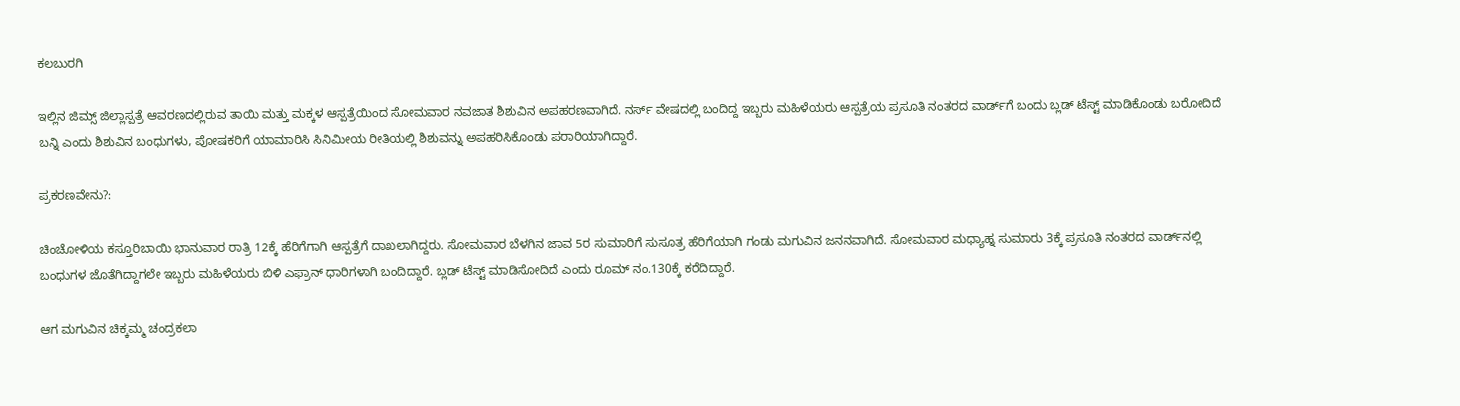ಕಲಬುರಗಿ

ಇಲ್ಲಿನ ಜಿಮ್ಸ್‌ ಜಿಲ್ಲಾಸ್ಪತ್ರೆ ಆವರಣದಲ್ಲಿರುವ ತಾಯಿ ಮತ್ತು ಮಕ್ಕಳ ಆಸ್ಪತ್ರೆಯಿಂದ ಸೋಮವಾರ ನವಜಾತ ಶಿಶುವಿನ ಅಪಹರಣವಾಗಿದೆ. ನರ್ಸ್‌ ವೇಷದಲ್ಲಿ ಬಂದಿದ್ದ ಇಬ್ಬರು ಮಹಿಳೆಯರು ಆಸ್ಪತ್ರೆಯ ಪ್ರಸೂತಿ ನಂತರದ ವಾರ್ಡ್‌ಗೆ ಬಂದು ಬ್ಲಡ್‌ ಟೆಸ್ಟ್‌ ಮಾಡಿಕೊಂಡು ಬರೋದಿದೆ ಬನ್ನಿ ಎಂದು ಶಿಶುವಿನ ಬಂಧುಗಳು, ಪೋಷಕರಿಗೆ ಯಾಮಾರಿಸಿ ಸಿನಿಮೀಯ ರೀತಿಯಲ್ಲಿ ಶಿಶುವನ್ನು ಅಪಹರಿಸಿಕೊಂಡು ಪರಾರಿಯಾಗಿದ್ದಾರೆ.

ಪ್ರಕರಣವೇನು?:

ಚಿಂಚೋಳಿಯ ಕಸ್ತೂರಿಬಾಯಿ ಭಾನುವಾರ ರಾತ್ರಿ 12ಕ್ಕೆ ಹೆರಿಗೆಗಾಗಿ ಆಸ್ಪತ್ರೆಗೆ ದಾಖಲಾಗಿದ್ದರು. ಸೋಮವಾರ ಬೆಳಗಿನ ಜಾವ 5ರ ಸುಮಾರಿಗೆ ಸುಸೂತ್ರ ಹೆರಿಗೆಯಾಗಿ ಗಂಡು ಮಗುವಿನ ಜನನವಾಗಿದೆ. ಸೋಮವಾರ ಮಧ್ಯಾಹ್ನ ಸುಮಾರು 3ಕ್ಕೆ ಪ್ರಸೂತಿ ನಂತರದ ವಾರ್ಡ್‌ನಲ್ಲಿ ಬಂಧುಗಳ ಜೊತೆಗಿದ್ದಾಗಲೇ ಇಬ್ಬರು ಮಹಿಳೆಯರು ಬಿಳಿ ಎಫ್ರಾನ್‌ ಧಾರಿಗಳಾಗಿ ಬಂದಿದ್ದಾರೆ. ಬ್ಲಡ್‌ ಟೆಸ್ಟ್‌ ಮಾಡಿಸೋದಿದೆ ಎಂದು ರೂಮ್‌ ನಂ.130ಕ್ಕೆ ಕರೆದಿದ್ದಾರೆ.

ಆಗ ಮಗುವಿನ ಚಿಕ್ಕಮ್ಮ ಚಂದ್ರಕಲಾ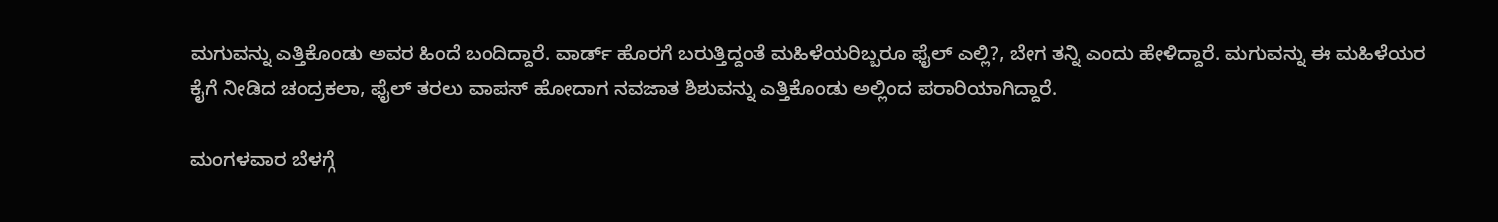ಮಗುವನ್ನು ಎತ್ತಿಕೊಂಡು ಅವರ ಹಿಂದೆ ಬಂದಿದ್ದಾರೆ. ವಾರ್ಡ್‌ ಹೊರಗೆ ಬರುತ್ತಿದ್ದಂತೆ ಮಹಿಳೆಯರಿಬ್ಬರೂ ಫೈಲ್‌ ಎಲ್ಲಿ?, ಬೇಗ ತನ್ನಿ ಎಂದು ಹೇಳಿದ್ದಾರೆ. ಮಗುವನ್ನು ಈ ಮಹಿಳೆಯರ ಕೈಗೆ ನೀಡಿದ ಚಂದ್ರಕಲಾ, ಫೈಲ್‌ ತರಲು ವಾಪಸ್‌ ಹೋದಾಗ ನವಜಾತ ಶಿಶುವನ್ನು ಎತ್ತಿಕೊಂಡು ಅಲ್ಲಿಂದ ಪರಾರಿಯಾಗಿದ್ದಾರೆ.

ಮಂಗಳವಾರ ಬೆಳಗ್ಗೆ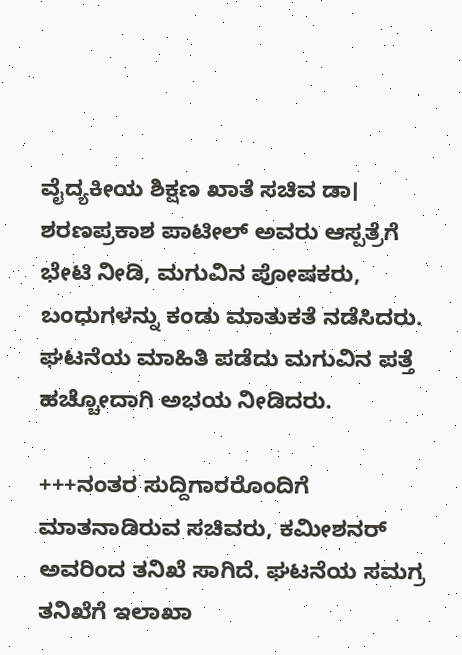ವೈದ್ಯಕೀಯ ಶಿಕ್ಷಣ ಖಾತೆ ಸಚಿವ ಡಾ। ಶರಣಪ್ರಕಾಶ ಪಾಟೀಲ್‌ ಅವರು ಆಸ್ಪತ್ರೆಗೆ ಭೇಟಿ ನೀಡಿ, ಮಗುವಿನ ಪೋಷಕರು, ಬಂಧುಗಳನ್ನು ಕಂಡು ಮಾತುಕತೆ ನಡೆಸಿದರು. ಘಟನೆಯ ಮಾಹಿತಿ ಪಡೆದು ಮಗುವಿನ ಪತ್ತೆ ಹಚ್ಚೋದಾಗಿ ಅಭಯ ನೀಡಿದರು.

+++ನಂತರ ಸುದ್ದಿಗಾರರೊಂದಿಗೆ ಮಾತನಾಡಿರುವ ಸಚಿವರು, ಕಮೀಶನರ್‌ ಅವರಿಂದ ತನಿಖೆ ಸಾಗಿದೆ. ಘಟನೆಯ ಸಮಗ್ರ ತನಿಖೆಗೆ ಇಲಾಖಾ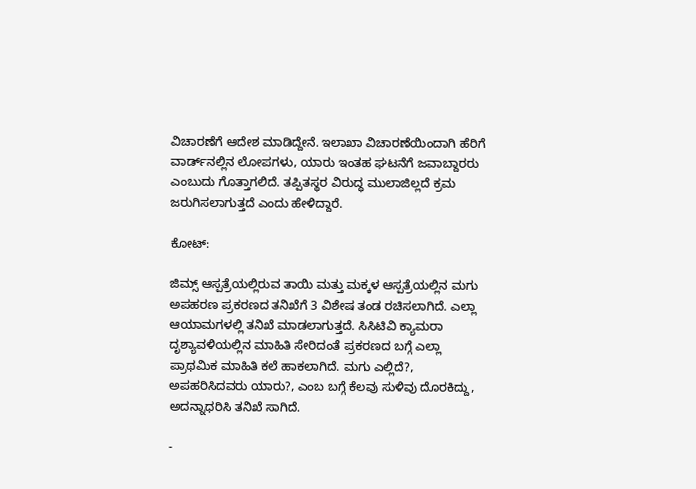ವಿಚಾರಣೆಗೆ ಆದೇಶ ಮಾಡಿದ್ದೇನೆ. ಇಲಾಖಾ ವಿಚಾರಣೆಯಿಂದಾಗಿ ಹೆರಿಗೆ ವಾರ್ಡ್‌ನಲ್ಲಿನ ಲೋಪಗಳು, ಯಾರು ಇಂತಹ ಘಟನೆಗೆ ಜವಾಬ್ದಾರರು ಎಂಬುದು ಗೊತ್ತಾಗಲಿದೆ. ತಪ್ಪಿತಸ್ಥರ ವಿರುದ್ಧ ಮುಲಾಜಿಲ್ಲದೆ ಕ್ರಮ ಜರುಗಿಸಲಾಗುತ್ತದೆ ಎಂದು ಹೇಳಿದ್ದಾರೆ.

ಕೋಟ್‌:

ಜಿಮ್ಸ್‌ ಆಸ್ಪತ್ರೆಯಲ್ಲಿರುವ ತಾಯಿ ಮತ್ತು ಮಕ್ಕಳ ಆಸ್ಪತ್ರೆಯಲ್ಲಿನ ಮಗು ಅಪಹರಣ ಪ್ರಕರಣದ ತನಿಖೆಗೆ 3 ವಿಶೇಷ ತಂಡ ರಚಿಸಲಾಗಿದೆ. ಎಲ್ಲಾ ಆಯಾಮಗಳಲ್ಲಿ ತನಿಖೆ ಮಾಡಲಾಗುತ್ತದೆ. ಸಿಸಿಟಿವಿ ಕ್ಯಾಮರಾ ದೃಶ್ಯಾವಳಿಯಲ್ಲಿನ ಮಾಹಿತಿ ಸೇರಿದಂತೆ ಪ್ರಕರಣದ ಬಗ್ಗೆ ಎಲ್ಲಾ ಪ್ರಾಥಮಿಕ ಮಾಹಿತಿ ಕಲೆ ಹಾಕಲಾಗಿದೆ. ಮಗು ಎಲ್ಲಿದೆ?, ಅಪಹರಿಸಿದವರು ಯಾರು?, ಎಂಬ ಬಗ್ಗೆ ಕೆಲವು ಸುಳಿವು ದೊರಕಿದ್ದು, ಅದನ್ನಾಧರಿಸಿ ತನಿಖೆ ಸಾಗಿದೆ.

-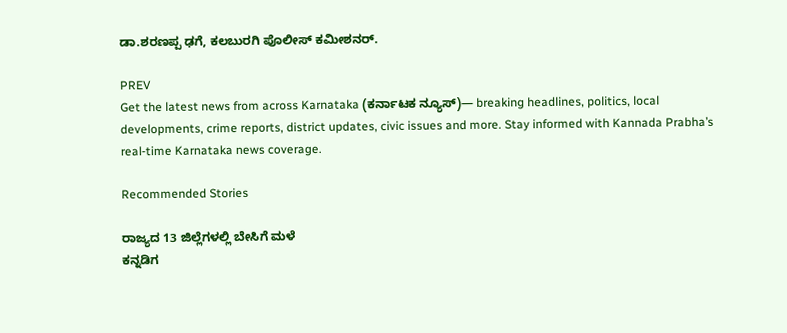ಡಾ.ಶರಣಪ್ಪ ಢಗೆ, ಕಲಬುರಗಿ ಪೊಲೀಸ್‌ ಕಮೀಶನರ್‌.

PREV
Get the latest news from across Karnataka (ಕರ್ನಾಟಕ ನ್ಯೂಸ್)— breaking headlines, politics, local developments, crime reports, district updates, civic issues and more. Stay informed with Kannada Prabha’s real‑time Karnataka news coverage.

Recommended Stories

ರಾಜ್ಯದ 13 ಜಿಲ್ಲೆಗಳಲ್ಲಿ ಬೇಸಿಗೆ ಮಳೆ
ಕನ್ನಡಿಗ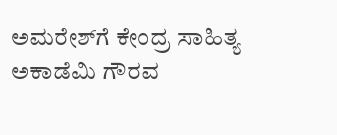ಅಮರೇಶ್‌ಗೆ ಕೇಂದ್ರ ಸಾಹಿತ್ಯ ಅಕಾಡೆಮಿ ಗೌರವ